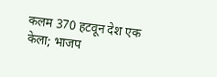कलम 370 हटवून देश एक केला; भाजप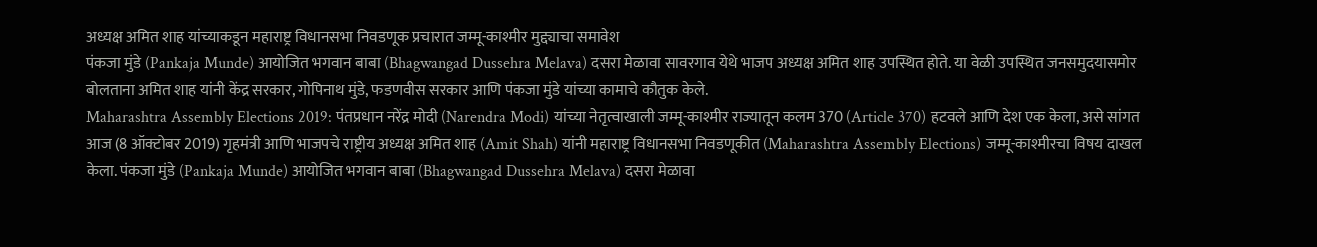अध्यक्ष अमित शाह यांच्याकडून महाराष्ट्र विधानसभा निवडणूक प्रचारात जम्मू-काश्मीर मुद्द्याचा समावेश
पंकजा मुंडे (Pankaja Munde) आयोजित भगवान बाबा (Bhagwangad Dussehra Melava) दसरा मेळावा सावरगाव येथे भाजप अध्यक्ष अमित शाह उपस्थित होते. या वेळी उपस्थित जनसमुदयासमोर बोलताना अमित शाह यांनी केंद्र सरकार, गोपिनाथ मुंडे, फडणवीस सरकार आणि पंकजा मुंडे यांच्या कामाचे कौतुक केले.
Maharashtra Assembly Elections 2019: पंतप्रधान नरेंद्र मोदी (Narendra Modi) यांच्या नेतृत्वाखाली जम्मू-काश्मीर राज्यातून कलम 370 (Article 370) हटवले आणि देश एक केला, असे सांगत आज (8 ऑक्टोबर 2019) गृहमंत्री आणि भाजपचे राष्ट्रीय अध्यक्ष अमित शाह (Amit Shah) यांनी महाराष्ट्र विधानसभा निवडणूकीत (Maharashtra Assembly Elections) जम्मू-काश्मीरचा विषय दाखल केला. पंकजा मुंडे (Pankaja Munde) आयोजित भगवान बाबा (Bhagwangad Dussehra Melava) दसरा मेळावा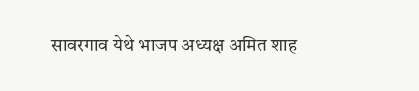सावरगाव येथे भाजप अध्यक्ष अमित शाह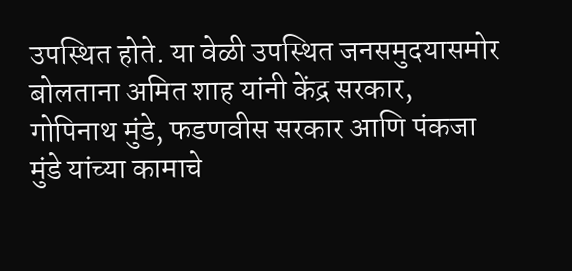उपस्थित होते. या वेळी उपस्थित जनसमुदयासमोर बोलताना अमित शाह यांनी केंद्र सरकार, गोपिनाथ मुंडे, फडणवीस सरकार आणि पंकजा मुंडे यांच्या कामाचे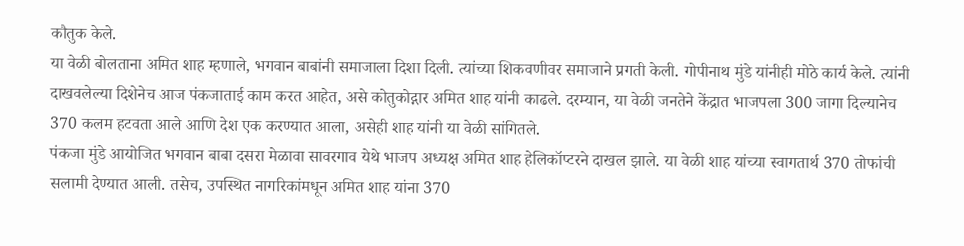कौतुक केले.
या वेळी बोलताना अमित शाह म्हणाले, भगवान बाबांनी समाजाला दिशा दिली. त्यांच्या शिकवणीवर समाजाने प्रगती केली. गोपीनाथ मुंडे यांनीही मोठे कार्य केले. त्यांनी दाखवलेल्या दिशेनेच आज पंकजाताई काम करत आहेत, असे कोतुकोद्गार अमित शाह यांनी काढले. दरम्यान, या वेळी जनतेने केंद्रात भाजपला 300 जागा दिल्यानेच 370 कलम हटवता आले आणि देश एक करण्यात आला, असेही शाह यांनी या वेळी सांगितले.
पंकजा मुंडे आयोजित भगवान बाबा दसरा मेळावा सावरगाव येथे भाजप अध्यक्ष अमित शाह हेलिकॉप्टरने दाखल झाले. या वेळी शाह यांच्या स्वागतार्थ 370 तोफांची सलामी देण्यात आली. तसेच, उपस्थित नागरिकांमधून अमित शाह यांना 370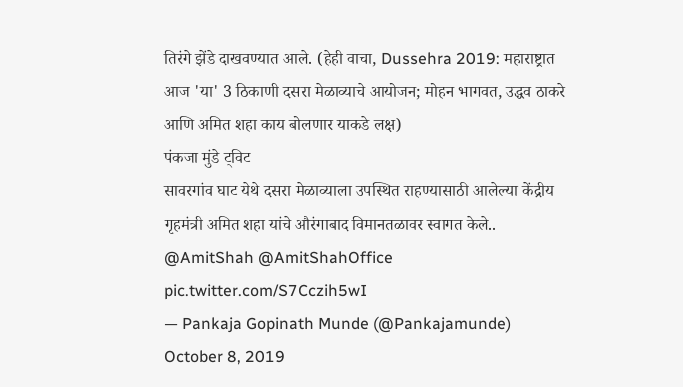तिरंगे झेंडे दाखवण्यात आले. (हेही वाचा, Dussehra 2019: महाराष्ट्रात आज 'या' 3 ठिकाणी दसरा मेळाव्याचे आयोजन; मोहन भागवत, उद्धव ठाकरे आणि अमित शहा काय बोलणार याकडे लक्ष)
पंकजा मुंडे ट्विट
सावरगांव घाट येथे दसरा मेळाव्याला उपस्थित राहण्यासाठी आलेल्या केंद्रीय गृहमंत्री अमित शहा यांचे औरंगाबाद विमानतळावर स्वागत केले.. @AmitShah @AmitShahOffice pic.twitter.com/S7Cczih5wI
— Pankaja Gopinath Munde (@Pankajamunde) October 8, 2019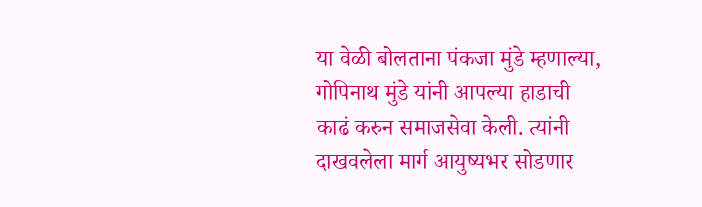या वेळी बोलताना पंकजा मुंडे म्हणाल्या, गोपिनाथ मुंडे यांनी आपल्या हाडाची काढं करुन समाजसेवा केली. त्यांनी दाखवलेला मार्ग आयुष्यभर सोडणार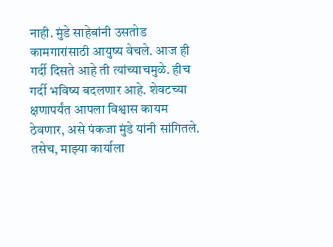नाही. मुंडे साहेबांनी उसतोड कामगारांसाठी आयुष्य वेचले. आज ही गर्दी दिसते आहे ती त्यांच्याचमुळे. हीच गर्दी भविष्य बदलणार आहे. शेवटच्या क्षणापर्यंत आपला विश्वास कायम ठेवणार, असे पंकजा मुंडे यांनी सांगितले. तसेच, माझ्या कार्याला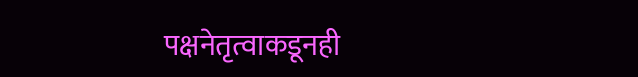पक्षनेतृत्वाकडूनही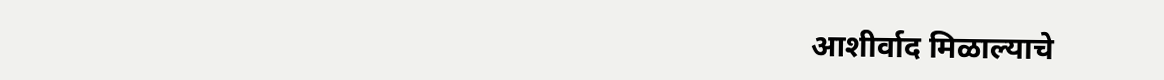आशीर्वाद मिळाल्याचे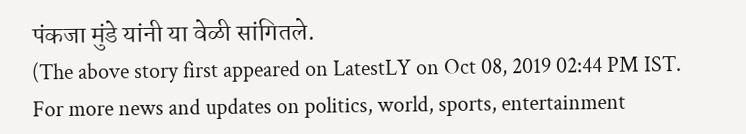पंकजा मुंडे यांनी या वेळी सांगितले.
(The above story first appeared on LatestLY on Oct 08, 2019 02:44 PM IST. For more news and updates on politics, world, sports, entertainment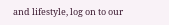and lifestyle, log on to our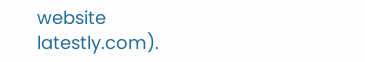website latestly.com).